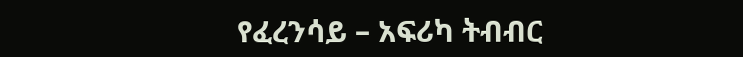የፈረንሳይ – አፍሪካ ትብብር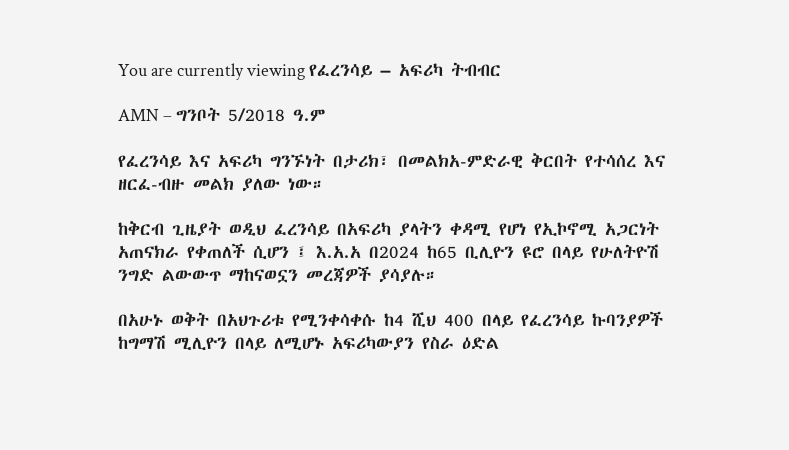You are currently viewing የፈረንሳይ – አፍሪካ ትብብር

AMN – ግንቦት 5/2018 ዓ.ም

የፈረንሳይ እና አፍሪካ ግንኙነት በታሪክ፣ በመልክአ-ምድራዊ ቅርበት የተሳሰረ እና ዘርፈ-ብዙ መልክ ያለው ነው።

ከቅርብ ጊዜያት ወዲህ ፈረንሳይ በአፍሪካ ያላትን ቀዳሚ የሆነ የኢኮኖሚ አጋርነት አጠናክራ የቀጠለች ሲሆን ፤ እ.አ.አ በ2024 ከ65 ቢሊዮን ዩሮ በላይ የሁለትዮሽ ንግድ ልውውጥ ማከናወኗን መረጃዎች ያሳያሉ።

በአሁኑ ወቅት በአህጉሪቱ የሚንቀሳቀሱ ከ4 ሺህ 400 በላይ የፈረንሳይ ኩባንያዎች ከግማሽ ሚሊዮን በላይ ለሚሆኑ አፍሪካውያን የስራ ዕድል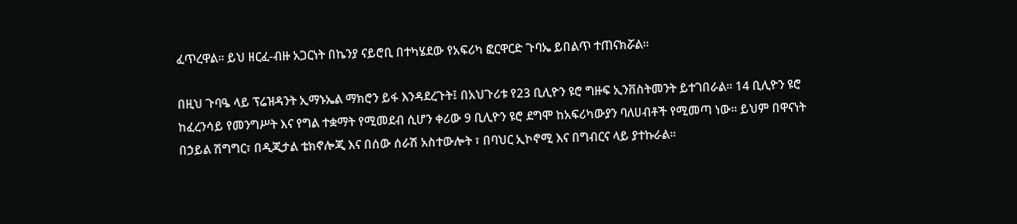ፈጥረዋል። ይህ ዘርፈ-ብዙ አጋርነት በኬንያ ናይሮቢ በተካሄደው የአፍሪካ ፎርዋርድ ጉባኤ ይበልጥ ተጠናክሯል።

በዚህ ጉባዔ ላይ ፕሬዝዳንት ኢማኑኤል ማክሮን ይፋ እንዳደረጉት፤ በአህጉሪቱ የ23 ቢሊዮን ዩሮ ግዙፍ ኢንቨስትመንት ይተገበራል። 14 ቢሊዮን ዩሮ ከፈረንሳይ የመንግሥት እና የግል ተቋማት የሚመደብ ሲሆን ቀሪው 9 ቢሊዮን ዩሮ ደግሞ ከአፍሪካውያን ባለሀብቶች የሚመጣ ነው። ይህም በዋናነት በኃይል ሽግግር፣ በዲጂታል ቴክኖሎጂ እና በሰው ሰራሽ አስተውሎት ፣ በባህር ኢኮኖሚ እና በግብርና ላይ ያተኩራል፡፡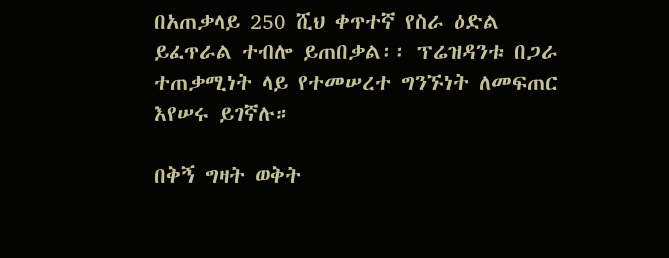በአጠቃላይ 250 ሺህ ቀጥተኛ የስራ ዕድል ይፈጥራል ተብሎ ይጠበቃል፡፡ ፕሬዝዳንቱ በጋራ ተጠቃሚነት ላይ የተመሠረተ ግንኙነት ለመፍጠር እየሠሩ ይገኛሉ።

በቅኝ ግዛት ወቅት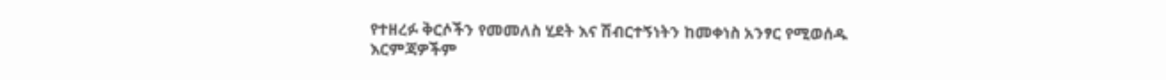የተዘረፉ ቅርሶችን የመመለስ ሂደት እና ሽብርተኝነትን ከመቀነስ አንፃር የሚወሰዱ እርምጃዎችም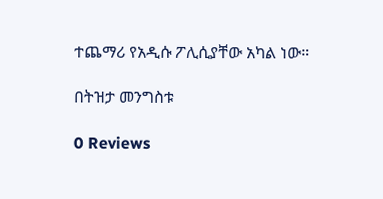ተጨማሪ የአዲሱ ፖሊሲያቸው አካል ነው።

በትዝታ መንግስቱ

0 Reviews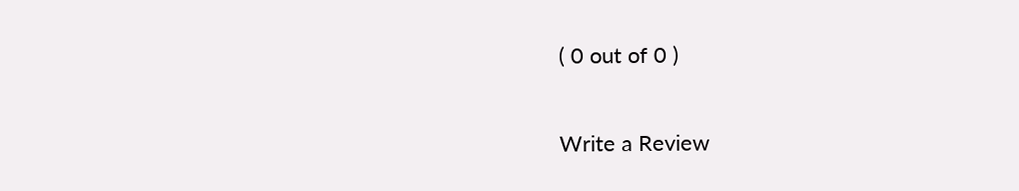( 0 out of 0 )

Write a Review